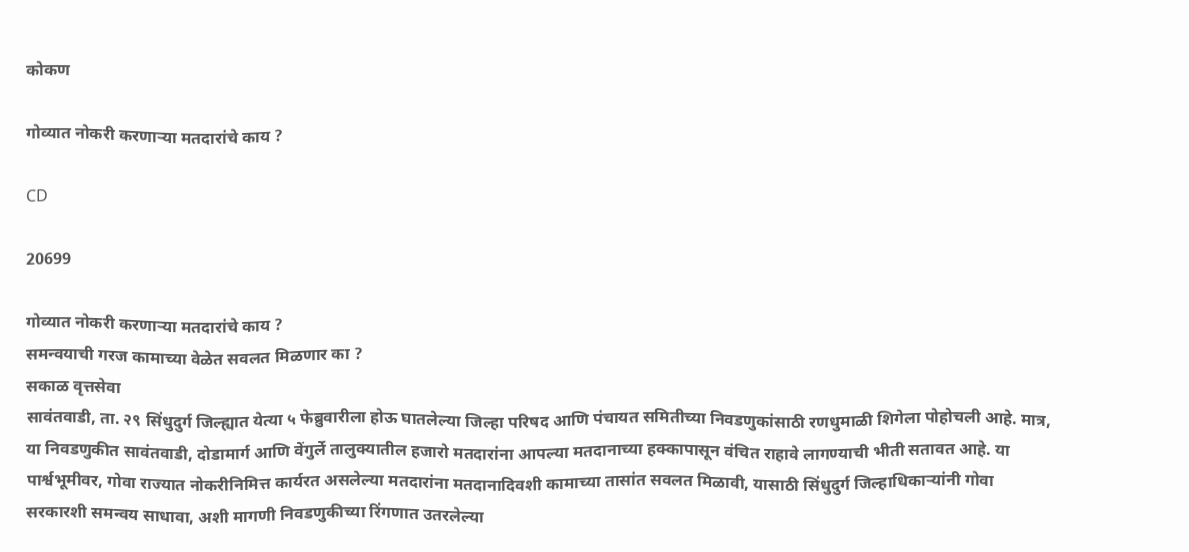कोकण

गोव्यात नोकरी करणाऱ्या मतदारांचे काय ?

CD

20699

गोव्यात नोकरी करणाऱ्या मतदारांचे काय ?
समन्वयाची गरज कामाच्या वेळेत सवलत मिळणार का ?
सकाळ वृत्तसेवा
सावंतवाडी, ता. २९ सिंधुदुर्ग जिल्ह्यात येत्या ५ फेब्रुवारीला होऊ घातलेल्या जिल्हा परिषद आणि पंचायत समितीच्या निवडणुकांसाठी रणधुमाळी शिगेला पोहोचली आहे. मात्र, या निवडणुकीत सावंतवाडी, दोडामार्ग आणि वेंगुर्ले तालुक्यातील हजारो मतदारांना आपल्या मतदानाच्या हक्कापासून वंचित राहावे लागण्याची भीती सतावत आहे. या पार्श्वभूमीवर, गोवा राज्यात नोकरीनिमित्त कार्यरत असलेल्या मतदारांना मतदानादिवशी कामाच्या तासांत सवलत मिळावी, यासाठी सिंधुदुर्ग जिल्हाधिकाऱ्यांनी गोवा सरकारशी समन्वय साधावा, अशी मागणी निवडणुकीच्या रिंगणात उतरलेल्या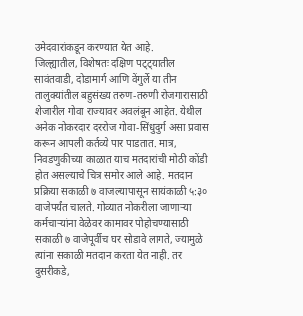उमेदवारांकडून करण्यात येत आहे.
जिल्ह्यातील, विशेषतः दक्षिण पट्ट्यातील सावंतवाडी, दोडामार्ग आणि वेंगुर्ले या तीन तालुक्यांतील बहुसंख्य तरुण-तरुणी रोजगारासाठी शेजारील गोवा राज्यावर अवलंबून आहेत. येथील अनेक नोकरदार दररोज गोवा-सिंधुदुर्ग असा प्रवास करून आपली कर्तव्ये पार पाडतात. मात्र, निवडणुकीच्या काळात याच मतदारांची मोठी कोंडी होत असल्याचे चित्र समोर आले आहे. मतदान प्रक्रिया सकाळी ७ वाजल्यापासून सायंकाळी ५:३० वाजेपर्यंत चालते. गोव्यात नोकरीला जाणाऱ्या कर्मचाऱ्यांना वेळेवर कामावर पोहोचण्यासाठी सकाळी ७ वाजेपूर्वीच घर सोडावे लागते, ज्यामुळे त्यांना सकाळी मतदान करता येत नाही. तर दुसरीकडे,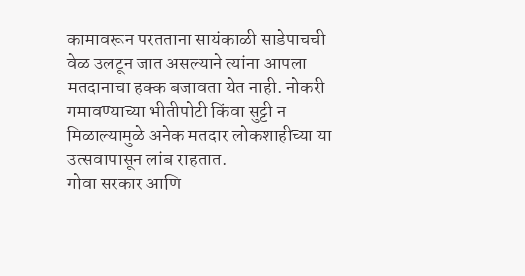कामावरून परतताना सायंकाळी साडेपाचची वेळ उलटून जात असल्याने त्यांना आपला मतदानाचा हक्क बजावता येत नाही. नोकरी गमावण्याच्या भीतीपोटी किंवा सुट्टी न मिळाल्यामुळे अनेक मतदार लोकशाहीच्या या उत्सवापासून लांब राहतात.
गोवा सरकार आणि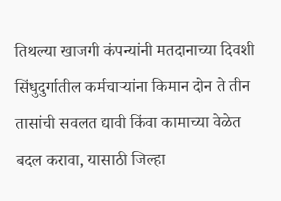तिथल्या खाजगी कंपन्यांनी मतदानाच्या दिवशी सिंधुदुर्गातील कर्मचाऱ्यांना किमान दोन ते तीन तासांची सवलत द्यावी किंवा कामाच्या वेळेत बदल करावा, यासाठी जिल्हा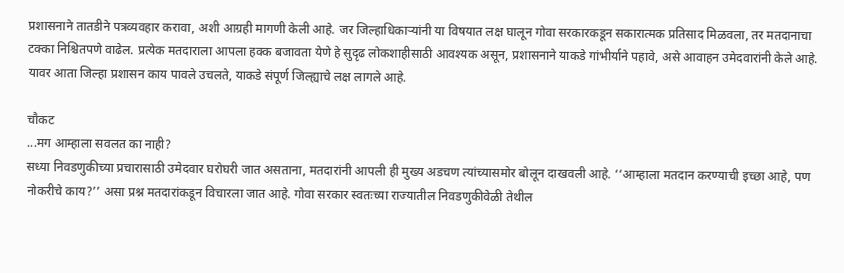प्रशासनाने तातडीने पत्रव्यवहार करावा, अशी आग्रही मागणी केली आहे. जर जिल्हाधिकाऱ्यांनी या विषयात लक्ष घालून गोवा सरकारकडून सकारात्मक प्रतिसाद मिळवला, तर मतदानाचा टक्का निश्चितपणे वाढेल. प्रत्येक मतदाराला आपला हक्क बजावता येणे हे सुदृढ लोकशाहीसाठी आवश्यक असून, प्रशासनाने याकडे गांभीर्याने पहावे, असे आवाहन उमेदवारांनी केले आहे. यावर आता जिल्हा प्रशासन काय पावले उचलते, याकडे संपूर्ण जिल्ह्याचे लक्ष लागले आहे.

चौकट
...मग आम्हाला सवलत का नाही?
सध्या निवडणुकीच्या प्रचारासाठी उमेदवार घरोघरी जात असताना, मतदारांनी आपली ही मुख्य अडचण त्यांच्यासमोर बोलून दाखवली आहे. ‘‘आम्हाला मतदान करण्याची इच्छा आहे, पण नोकरीचे काय?’’ असा प्रश्न मतदारांकडून विचारला जात आहे. गोवा सरकार स्वतःच्या राज्यातील निवडणुकीवेळी तेथील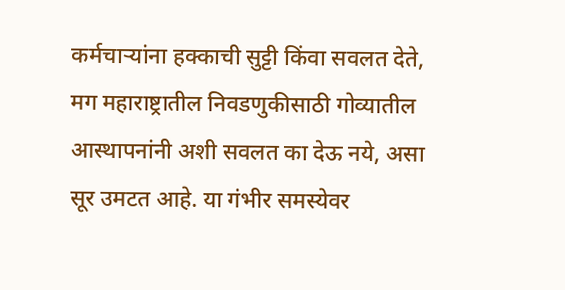कर्मचाऱ्यांना हक्काची सुट्टी किंवा सवलत देते, मग महाराष्ट्रातील निवडणुकीसाठी गोव्यातील आस्थापनांनी अशी सवलत का देऊ नये, असा सूर उमटत आहे. या गंभीर समस्येवर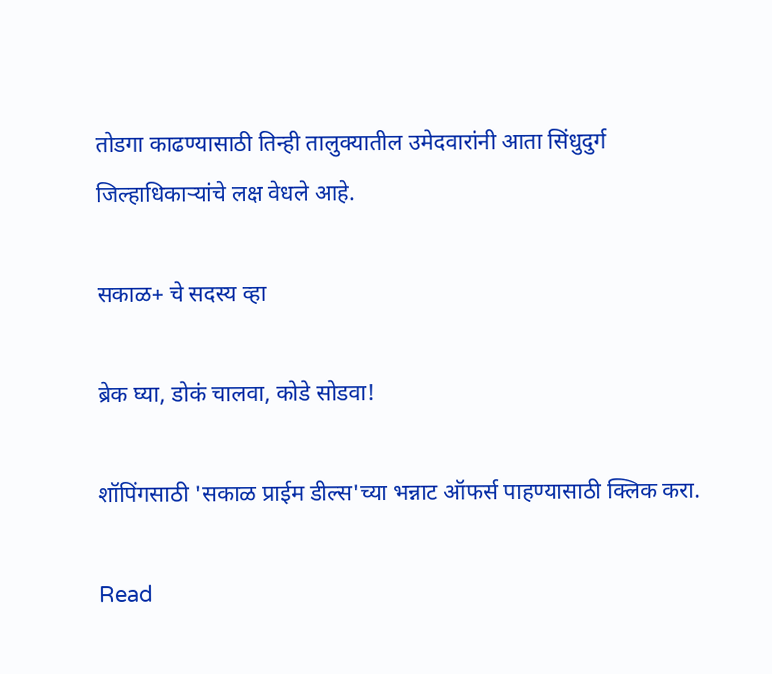तोडगा काढण्यासाठी तिन्ही तालुक्यातील उमेदवारांनी आता सिंधुदुर्ग जिल्हाधिकाऱ्यांचे लक्ष वेधले आहे.

सकाळ+ चे सदस्य व्हा

ब्रेक घ्या, डोकं चालवा, कोडे सोडवा!

शॉपिंगसाठी 'सकाळ प्राईम डील्स'च्या भन्नाट ऑफर्स पाहण्यासाठी क्लिक करा.

Read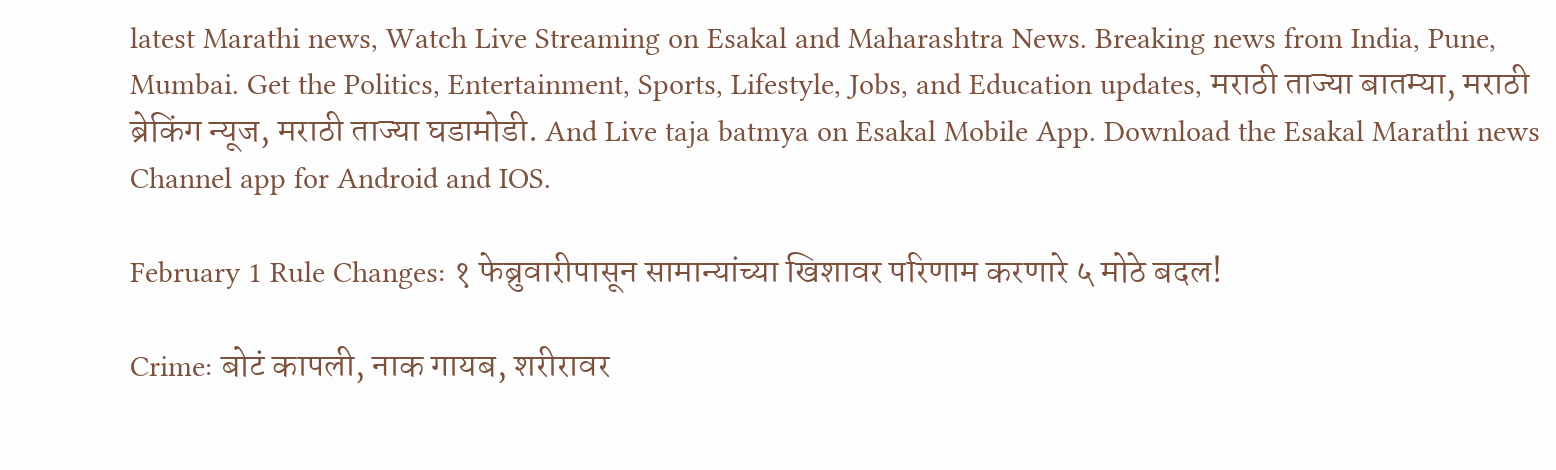latest Marathi news, Watch Live Streaming on Esakal and Maharashtra News. Breaking news from India, Pune, Mumbai. Get the Politics, Entertainment, Sports, Lifestyle, Jobs, and Education updates, मराठी ताज्या बातम्या, मराठी ब्रेकिंग न्यूज, मराठी ताज्या घडामोडी. And Live taja batmya on Esakal Mobile App. Download the Esakal Marathi news Channel app for Android and IOS.

February 1 Rule Changes: १ फेब्रुवारीपासून सामान्यांच्या खिशावर परिणाम करणारे ५ मोठे बदल!

Crime: बोटं कापली, नाक गायब, शरीरावर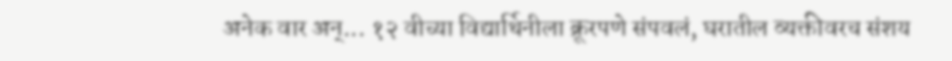अनेक वार अन्... १२ वीच्या विद्यार्थिनीला क्रूरपणे संपवलं, घरातील व्यक्तीवरच संशय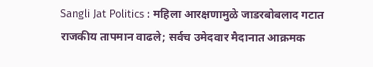Sangli Jat Politics : महिला आरक्षणामुळे जाडरबोबलाद गटात राजकीय तापमान वाढले; सर्वच उमेदवार मैदानात आक्रमक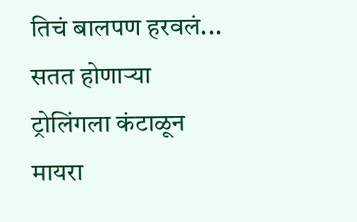तिचं बालपण हरवलं... सतत होणाऱ्या ट्रोलिंगला कंटाळून मायरा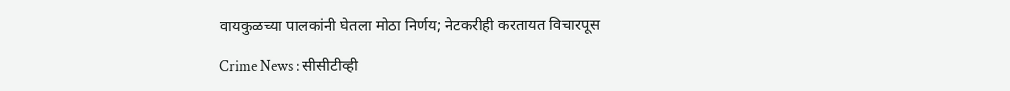वायकुळच्या पालकांनी घेतला मोठा निर्णय; नेटकरीही करतायत विचारपूस

Crime News : सीसीटीव्ही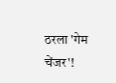ठरला 'गेम चेंजर'!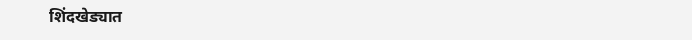शिंदखेड्यात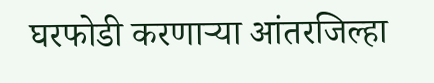घरफोडी करणाऱ्या आंतरजिल्हा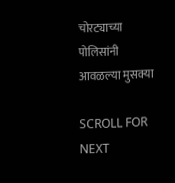चोरट्याच्या पोलिसांनी आवळल्या मुसक्या

SCROLL FOR NEXT